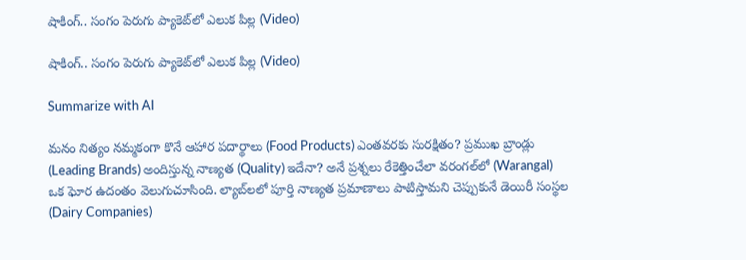షాకింగ్‌.. సంగం పెరుగు ప్యాకెట్‌లో ఎలుక పిల్ల (Video)

షాకింగ్‌.. సంగం పెరుగు ప్యాకెట్‌లో ఎలుక పిల్ల (Video)

Summarize with AI

మనం నిత్యం నమ్మకంగా కొనే ఆహార పదార్థాలు (Food Products) ఎంతవరకు సురక్షితం? ప్రముఖ బ్రాండ్లు (Leading Brands) అందిస్తున్న నాణ్యత (Quality) ఇదేనా? అనే ప్రశ్నలు రేకెత్తించేలా వరంగల్‌లో (Warangal) ఒక ఘోర ఉదంతం వెలుగుచూసింది. ల్యాబ్‌లలో పూర్తి నాణ్యత ప్రమాణాలు పాటిస్తామని చెప్పుకునే డెయిరీ సంస్థల (Dairy Companies)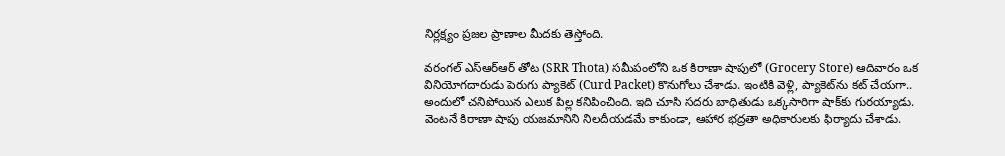నిర్లక్ష్యం ప్రజల ప్రాణాల మీదకు తెస్తోంది.

వరంగల్‌ ఎస్‌ఆర్‌ఆర్‌ తోట (SRR Thota) సమీపంలోని ఒక కిరాణా షాపులో (Grocery Store) ఆదివారం ఒక వినియోగదారుడు పెరుగు ప్యాకెట్‌ (Curd Packet) కొనుగోలు చేశాడు. ఇంటికి వెళ్లి, ప్యాకెట్‌ను కట్‌ చేయగా.. అందులో చనిపోయిన ఎలుక పిల్ల కనిపించింది. ఇది చూసి సదరు బాధితుడు ఒక్కసారిగా షాక్‌కు గురయ్యాడు. వెంటనే కిరాణా షాపు యజమానిని నిలదీయడమే కాకుండా, ఆహార భద్రతా అధికారులకు ఫిర్యాదు చేశాడు.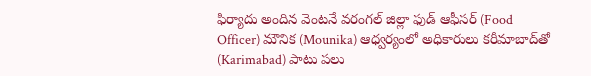ఫిర్యాదు అందిన వెంటనే వరంగల్ జిల్లా ఫుడ్ ఆఫీసర్ (Food Officer) మౌనిక (Mounika) ఆధ్వర్యంలో అధికారులు కరీమాబాద్‌తో (Karimabad) పాటు పలు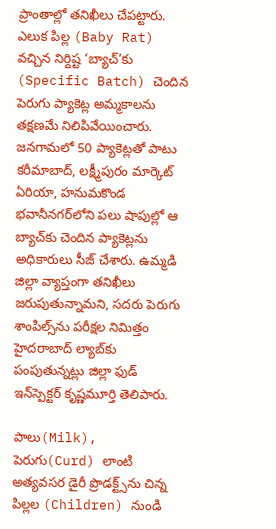ప్రాంతాల్లో తనిఖీలు చేపట్టారు. ఎలుక పిల్ల (Baby Rat) వచ్చిన నిర్దిష్ట ‘బ్యాచ్‌’కు (Specific Batch) చెందిన పెరుగు ప్యాకెట్ల అమ్మకాలను తక్షణమే నిలిపివేయించారు. జనగామలో 50 ప్యాకెట్లతో పాటు కరీమాబాద్‌, లక్ష్మీపురం మార్కెట్‌ ఏరియా, హనుమకొండ భవానీనగర్‌లోని పలు షాపుల్లో ఆ బ్యాచ్‌కు చెందిన ప్యాకెట్లను అధికారులు సీజ్ చేశారు. ఉమ్మడి జిల్లా వ్యాప్తంగా తనిఖీలు జరుపుతున్నామని, సదరు పెరుగు శాంపిల్స్‌ను పరీక్షల నిమిత్తం హైదరాబాద్‌ ల్యాబ్‌కు పంపుతున్నట్లు జిల్లా ఫుడ్‌ ఇన్‌స్పెక్టర్‌ కృష్ణమూర్తి తెలిపారు.

పాలు(Milk), పెరుగు(Curd) లాంటి అత్యవసర డైరీ ప్రొడక్ట్స్‌ను చిన్న పిల్లల (Children) నుండి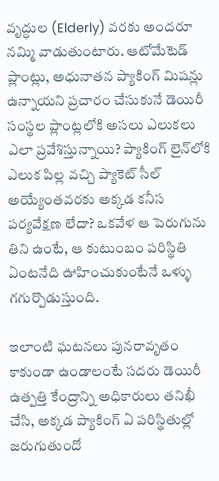వృద్ధుల (Elderly) వరకు అందరూ నమ్మి వాడుతుంటారు. ఆటోమేటెడ్ ప్లాంట్లు, అధునాతన ప్యాకింగ్ మిషన్లు ఉన్నాయని ప్రచారం చేసుకునే డెయిరీ సంస్థల ప్లాంట్లలోకి అసలు ఎలుకలు ఎలా ప్రవేశిస్తున్నాయి? ప్యాకింగ్ లైన్‌లోకి ఎలుక పిల్ల వచ్చి ప్యాకెట్ సీల్ అయ్యేంతవరకు అక్కడ కనీస పర్యవేక్షణ లేదా? ఒకవేళ ఆ పెరుగును తిని ఉంటే, ఆ కుటుంబం పరిస్థితి ఏంటనేది ఊహించుకుంటేనే ఒళ్ళు గగుర్పొడుస్తుంది.

ఇలాంటి ఘటనలు పునరావృతం కాకుండా ఉండాలంటే సదరు డెయిరీ ఉత్పత్తి కేంద్రాన్ని అధికారులు తనిఖీ చేసి, అక్కడ ప్యాకింగ్ ఏ పరిస్థితుల్లో జరుగుతుందో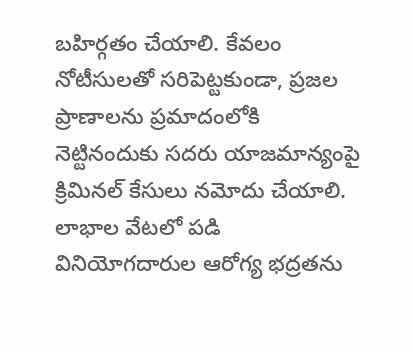బహిర్గతం చేయాలి. కేవలం నోటీసులతో సరిపెట్టకుండా, ప్రజల ప్రాణాలను ప్రమాదంలోకి నెట్టినందుకు సదరు యాజమాన్యంపై క్రిమినల్ కేసులు నమోదు చేయాలి. లాభాల వేటలో పడి వినియోగదారుల ఆరోగ్య భద్రతను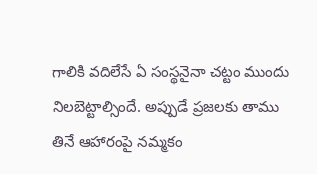గాలికి వదిలేసే ఏ సంస్థనైనా చట్టం ముందు నిలబెట్టాల్సిందే. అప్పుడే ప్రజలకు తాము తినే ఆహారంపై నమ్మకం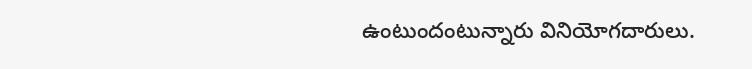ఉంటుందంటున్నారు వినియోగ‌దారులు.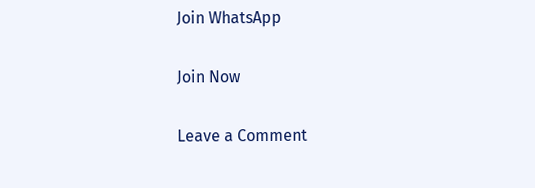Join WhatsApp

Join Now

Leave a Comment